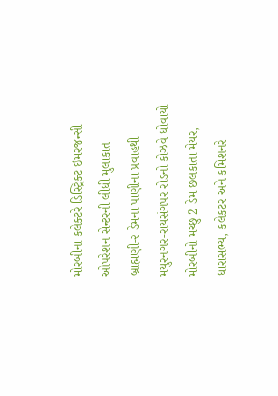મોરબીના કલેક્ટરે ડિસ્ટ્રિક્ટ ઇમરજન્સી ઓપરેશન સેન્ટરની લીધી મુલાકાત બ્રાહ્મણી-૨ ડેમના પાણીના પ્રવાહથી મયુરનગર-રાયસંગપર રોડનો કોઝવે ધોવાયો મોરબીનો મચ્છુ 2 ડેમ છલકાતા મેયર, ધારાસભ્ય, કલેકટર અને કમિશનરે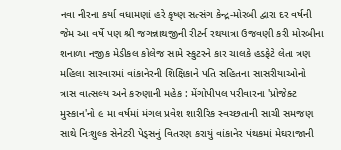નવા નીરના કર્યા વધામણાં હરે કૃષ્ણ સત્સંગ કેન્દ્ર-મોરબી દ્વારા દર વર્ષની જેમ આ વર્ષે પણ શ્રી જગન્નાથજીની રીટર્ન રથયાત્રા ઉજવણી કરી મોરબીના શનાળા નજીક મેડીકલ કોલેજ સામે સ્કુટરને કાર ચાલકે હડફેટે લેતા ત્રણ મહિલા સારવારમાં વાંકાનેરની શિક્ષિકાને પતિ સહિતના સાસરીયાઓનો ત્રાસ વાત્સલ્ય અને કરુણાની મહેક : મેંગોપીપલ પરીવારના 'પ્રોજેક્ટ મુસ્કાન'નો ૯ મા વર્ષમાં મંગલ પ્રવેશ શારીરિક સ્વચ્છતાની સાચી સમજણ સાથે નિઃશુલ્ક સેનેટરી પેડ્સનું વિતરણ કરાયું વાંકાનેર પંથકમાં મેઘરાજાની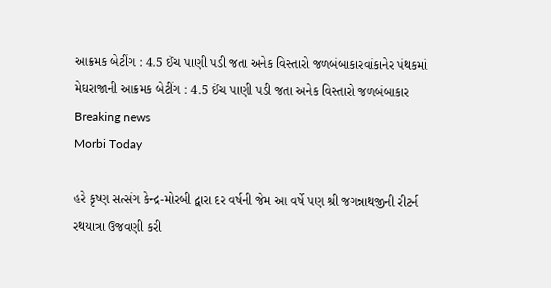આક્રમક બેટીંગ : 4.5 ઈંચ પાણી પડી જતા અનેક વિસ્તારો જળબંબાકારવાંકાનેર પંથકમાં મેઘરાજાની આક્રમક બેટીંગ : 4.5 ઈંચ પાણી પડી જતા અનેક વિસ્તારો જળબંબાકાર
Breaking news
Morbi Today

હરે કૃષ્ણ સત્સંગ કેન્દ્ર-મોરબી દ્વારા દર વર્ષની જેમ આ વર્ષે પણ શ્રી જગન્નાથજીની રીટર્ન રથયાત્રા ઉજવણી કરી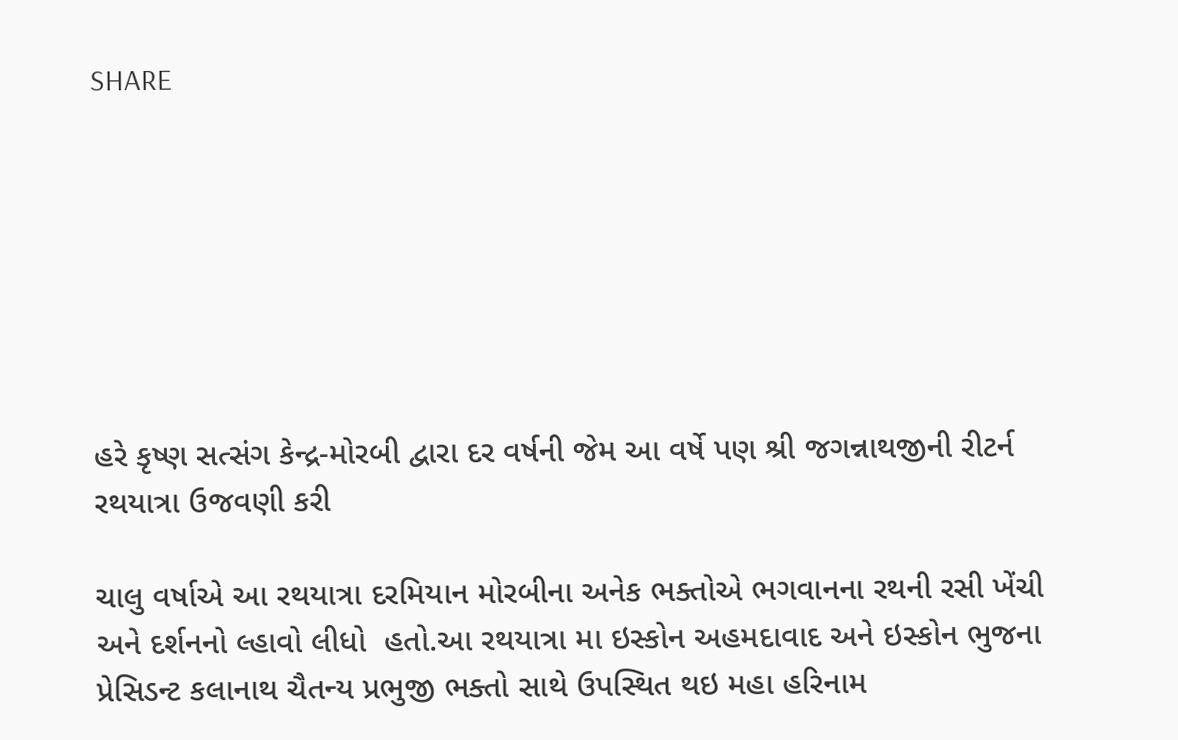SHARE







હરે કૃષ્ણ સત્સંગ કેન્દ્ર-મોરબી દ્વારા દર વર્ષની જેમ આ વર્ષે પણ શ્રી જગન્નાથજીની રીટર્ન રથયાત્રા ઉજવણી કરી

ચાલુ વર્ષાએ આ રથયાત્રા દરમિયાન મોરબીના અનેક ભક્તોએ ભગવાનના રથની રસી ખેંચી અને દર્શનનો લ્હાવો લીધો  હતો.આ રથયાત્રા મા ઇસ્કોન અહમદાવાદ અને ઇસ્કોન ભુજના પ્રેસિડન્ટ કલાનાથ ચૈતન્ય પ્રભુજી ભક્તો સાથે ઉપસ્થિત થઇ મહા હરિનામ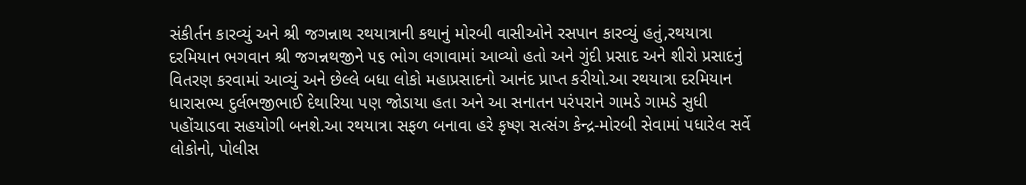સંકીર્તન કારવ્યું અને શ્રી જગન્નાથ રથયાત્રાની કથાનું મોરબી વાસીઓને રસપાન કારવ્યું હતું,રથયાત્રા દરમિયાન ભગવાન શ્રી જગન્નથજીને ૫૬ ભોગ લગાવામાં આવ્યો હતો અને ગુંદી પ્રસાદ અને શીરો પ્રસાદનું વિતરણ કરવામાં આવ્યું અને છેલ્લે બધા લોકો મહાપ્રસાદનો આનંદ પ્રાપ્ત કરીયો.આ રથયાત્રા દરમિયાન ધારાસભ્ય દુર્લભજીભાઈ દેથારિયા પણ જોડાયા હતા અને આ સનાતન પરંપરાને ગામડે ગામડે સુધી પહોંચાડવા સહયોગી બનશે.આ રથયાત્રા સફળ બનાવા હરે કૃષ્ણ સત્સંગ કેન્દ્ર-મોરબી સેવામાં પધારેલ સર્વે લોકોનો, પોલીસ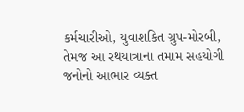કર્મચારીઓ, યુવાશકિત ગ્રુપ-મોરબી, તેમજ આ રથયાત્રાના તમામ સહયોગી જનોનો આભાર વ્યક્ત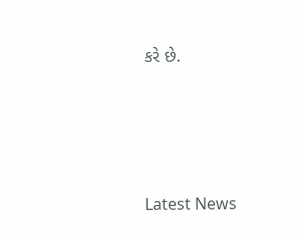કરે છે.






Latest News